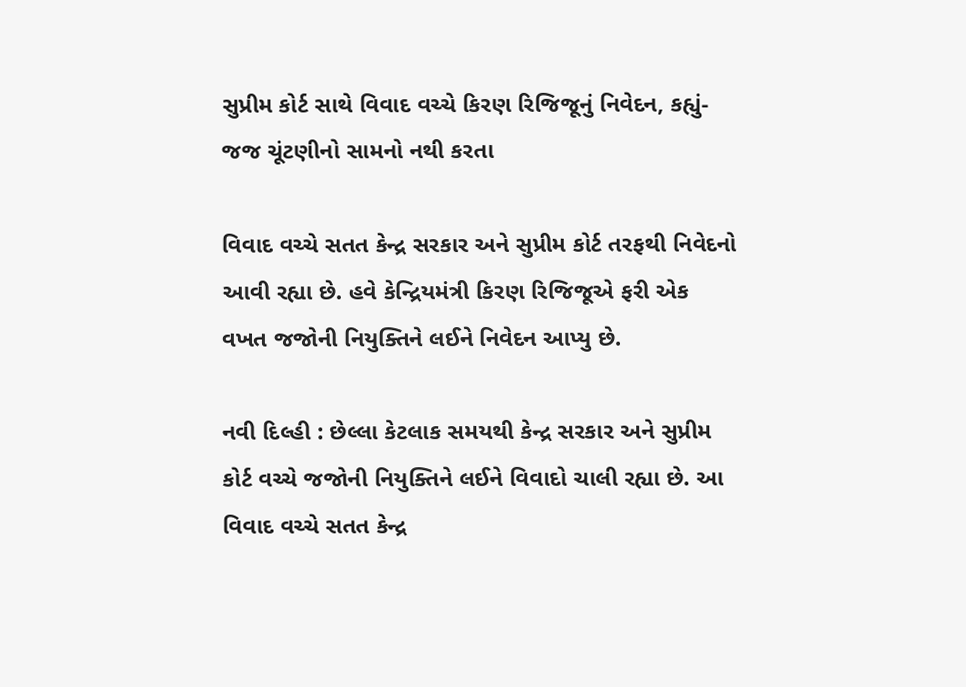સુપ્રીમ કોર્ટ સાથે વિવાદ વચ્ચે કિરણ રિજિજૂનું નિવેદન, કહ્યું- જજ ચૂંટણીનો સામનો નથી કરતા

વિવાદ વચ્ચે સતત કેન્દ્ર સરકાર અને સુપ્રીમ કોર્ટ તરફથી નિવેદનો આવી રહ્યા છે. હવે કેન્દ્રિયમંત્રી કિરણ રિજિજૂએ ફરી એક વખત જજોની નિયુક્તિને લઈને નિવેદન આપ્યુ છે.

નવી દિલ્હી : છેલ્લા કેટલાક સમયથી કેન્દ્ર સરકાર અને સુપ્રીમ કોર્ટ વચ્ચે જજોની નિયુક્તિને લઈને વિવાદો ચાલી રહ્યા છે. આ વિવાદ વચ્ચે સતત કેન્દ્ર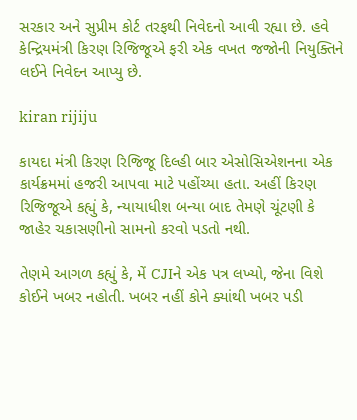સરકાર અને સુપ્રીમ કોર્ટ તરફથી નિવેદનો આવી રહ્યા છે. હવે કેન્દ્રિયમંત્રી કિરણ રિજિજૂએ ફરી એક વખત જજોની નિયુક્તિને લઈને નિવેદન આપ્યુ છે.

kiran rijiju

કાયદા મંત્રી કિરણ રિજિજૂ દિલ્હી બાર એસોસિએશનના એક કાર્યક્રમમાં હજરી આપવા માટે પહોંચ્યા હતા. અહીં કિરણ રિજિજૂએ કહ્યું કે, ન્યાયાધીશ બન્યા બાદ તેમણે ચૂંટણી કે જાહેર ચકાસણીનો સામનો કરવો પડતો નથી.

તેણમે આગળ કહ્યું કે, મેં CJIને એક પત્ર લખ્યો, જેના વિશે કોઈને ખબર નહોતી. ખબર નહીં કોને ક્યાંથી ખબર પડી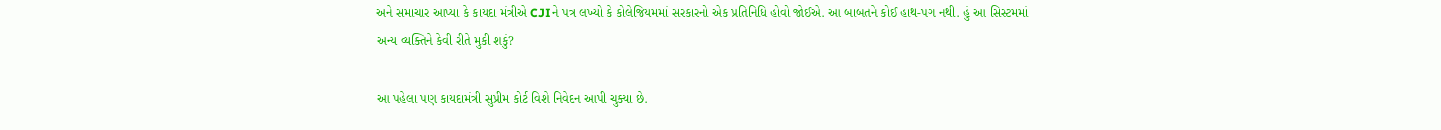અને સમાચાર આપ્યા કે કાયદા મંત્રીએ CJIને પત્ર લખ્યો કે કોલેજિયમમાં સરકારનો એક પ્રતિનિધિ હોવો જોઈએ. આ બાબતને કોઈ હાથ-પગ નથી. હું આ સિસ્ટમમાં અન્ય વ્યક્તિને કેવી રીતે મુકી શકું?

આ પહેલા પણ કાયદામંત્રી સુપ્રીમ કોર્ટ વિશે નિવેદન આપી ચુક્યા છે.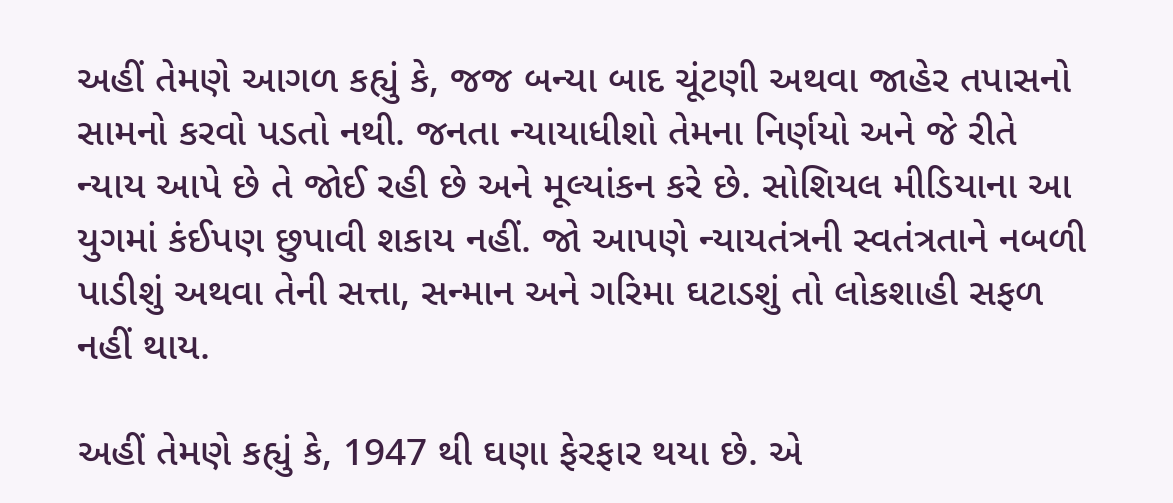અહીં તેમણે આગળ કહ્યું કે, જજ બન્યા બાદ ચૂંટણી અથવા જાહેર તપાસનો સામનો કરવો પડતો નથી. જનતા ન્યાયાધીશો તેમના નિર્ણયો અને જે રીતે ન્યાય આપે છે તે જોઈ રહી છે અને મૂલ્યાંકન કરે છે. સોશિયલ મીડિયાના આ યુગમાં કંઈપણ છુપાવી શકાય નહીં. જો આપણે ન્યાયતંત્રની સ્વતંત્રતાને નબળી પાડીશું અથવા તેની સત્તા, સન્માન અને ગરિમા ઘટાડશું તો લોકશાહી સફળ નહીં થાય.

અહીં તેમણે કહ્યું કે, 1947 થી ઘણા ફેરફાર થયા છે. એ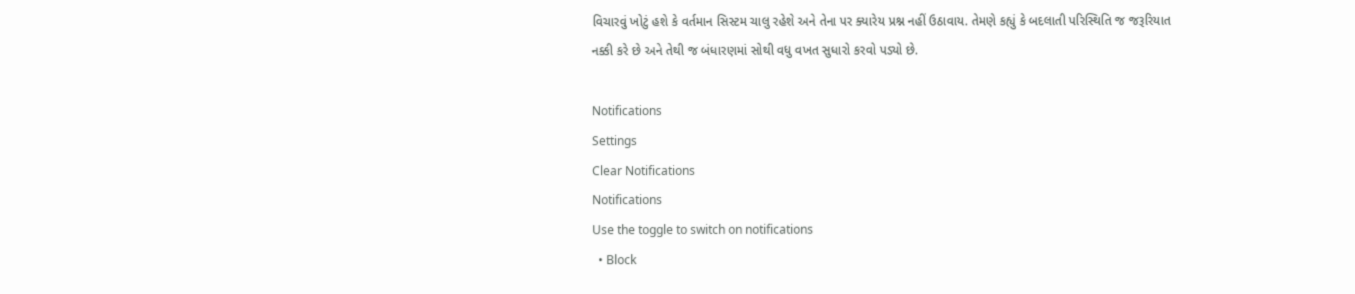વિચારવું ખોટું હશે કે વર્તમાન સિસ્ટમ ચાલુ રહેશે અને તેના પર ક્યારેય પ્રશ્ન નહીં ઉઠાવાય. તેમણે કહ્યું કે બદલાતી પરિસ્થિતિ જ જરૂરિયાત નક્કી કરે છે અને તેથી જ બંધારણમાં સોથી વધુ વખત સુધારો કરવો પડ્યો છે.

Notifications
Settings
Clear Notifications
Notifications
Use the toggle to switch on notifications
  • Block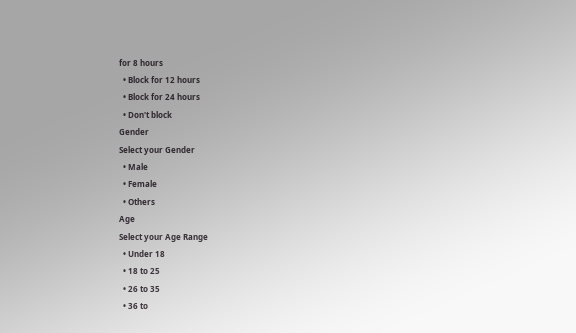for 8 hours
  • Block for 12 hours
  • Block for 24 hours
  • Don't block
Gender
Select your Gender
  • Male
  • Female
  • Others
Age
Select your Age Range
  • Under 18
  • 18 to 25
  • 26 to 35
  • 36 to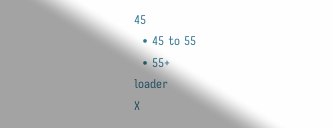45
  • 45 to 55
  • 55+
loader
X